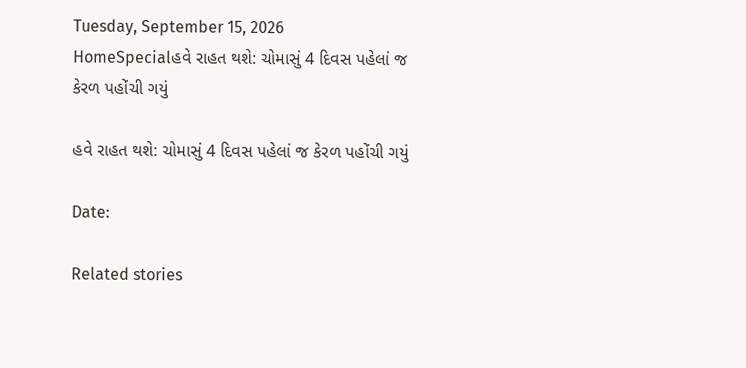Tuesday, September 15, 2026
HomeSpecialહવે રાહત થશે: ચોમાસું 4 દિવસ પહેલાં જ કેરળ પહોંચી ગયું

હવે રાહત થશે: ચોમાસું 4 દિવસ પહેલાં જ કેરળ પહોંચી ગયું

Date:

Related stories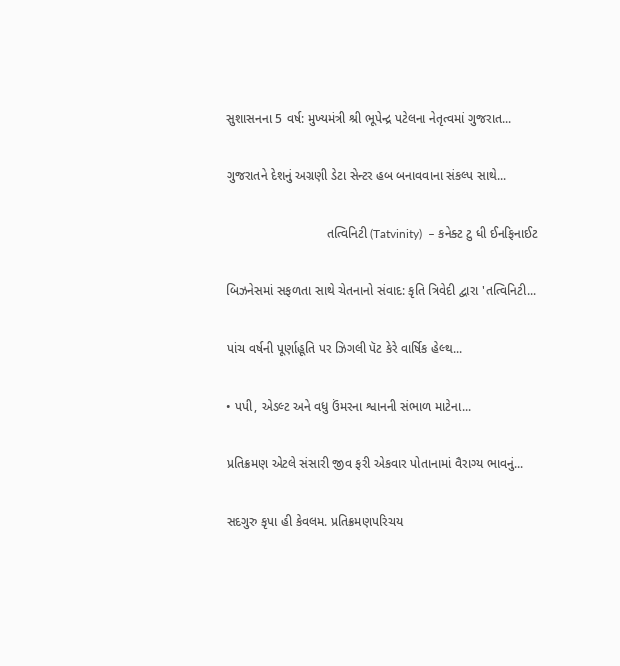સુશાસનના 5 વર્ષ: મુખ્યમંત્રી શ્રી ભૂપેન્દ્ર પટેલના નેતૃત્વમાં ગુજરાત...

ગુજરાતને દેશનું અગ્રણી ડેટા સેન્ટર હબ બનાવવાના સંકલ્પ સાથે...

                            તત્વિનિટી (Tatvinity)  – કનેક્ટ ટુ ધી ઈનફિનાઈટ

બિઝનેસમાં સફળતા સાથે ચેતનાનો સંવાદ: કૃતિ ત્રિવેદી દ્વારા 'તત્વિનિટી...

પાંચ વર્ષની પૂર્ણાહૂતિ પર ઝિગલી પૅટ કેરે વાર્ષિક હેલ્થ...

• પપી, એડલ્ટ અને વધુ ઉંમરના શ્વાનની સંભાળ માટેના...

પ્રતિક્રમણ એટલે સંસારી જીવ ફરી એકવાર પોતાનામાં વૈરાગ્ય ભાવનું...

સદગુરુ કૃપા હી કેવલમ. પ્રતિક્રમણપરિચય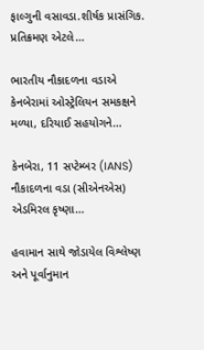ફાલ્ગુની વસાવડા.શીર્ષક પ્રાસંગિક. પ્રતિક્રમણ એટલે...

ભારતીય નૌકાદળના વડાએ કેનબેરામાં ઓસ્ટ્રેલિયન સમકક્ષને મળ્યા, દરિયાઈ સહયોગને...

કેનબેરા, 11 સપ્ટેમ્બર (IANS) નૌકાદળના વડા (સીએનએસ) એડમિરલ કૃષ્ણા...

હવામાન સાથે જોડાયેલ વિશ્લેષ્ણ અને પૂર્વાનુમાન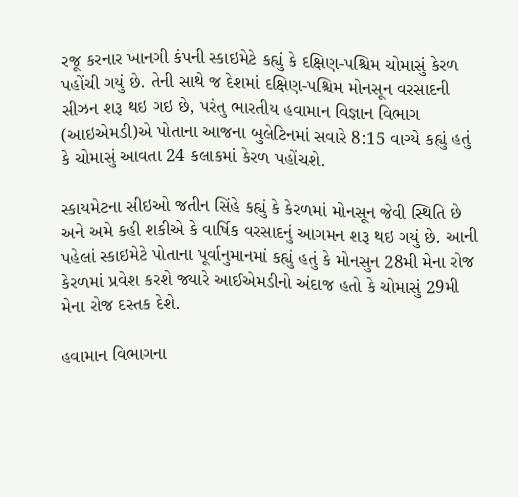રજૂ કરનાર ખાનગી કંપની સ્કાઇમેટે કહ્યું કે દક્ષિણ-પશ્ચિમ ચોમાસું કેરળ પહોંચી ગયું છે. તેની સાથે જ દેશમાં દક્ષિણ-પશ્ચિમ મોનસૂન વરસાદની સીઝન શરૂ થઇ ગઇ છે, પરંતુ ભારતીય હવામાન વિજ્ઞાન વિભાગ (આઇએમડી)એ પોતાના આજના બુલેટિનમાં સવારે 8:15 વાગ્યે કહ્યું હતું કે ચોમાસું આવતા 24 કલાકમાં કેરળ પહોંચશે.

સ્કાયમેટના સીઇઓ જતીન સિંહે કહ્યું કે કેરળમાં મોનસૂન જેવી સ્થિતિ છે અને અમે કહી શકીએ કે વાર્ષિક વરસાદનું આગમન શરૂ થઇ ગયું છે. આની પહેલાં સ્કાઇમેટે પોતાના પૂર્વાનુમાનમાં કહ્યું હતું કે મોનસુન 28મી મેના રોજ કેરળમાં પ્રવેશ કરશે જ્યારે આઈએમડીનો અંદાજ હતો કે ચોમાસું 29મી મેના રોજ દસ્તક દેશે.

હવામાન વિભાગના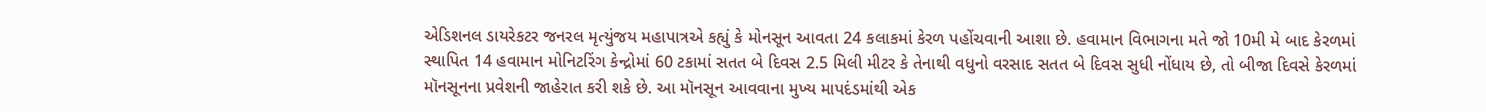એડિશનલ ડાયરેકટર જનરલ મૃત્યુંજય મહાપાત્રએ કહ્યું કે મોનસૂન આવતા 24 કલાકમાં કેરળ પહોંચવાની આશા છે. હવામાન વિભાગના મતે જો 10મી મે બાદ કેરળમાં સ્થાપિત 14 હવામાન મોનિટરિંગ કેન્દ્રોમાં 60 ટકામાં સતત બે દિવસ 2.5 મિલી મીટર કે તેનાથી વધુનો વરસાદ સતત બે દિવસ સુધી નોંધાય છે, તો બીજા દિવસે કેરળમાં મૉનસૂનના પ્રવેશની જાહેરાત કરી શકે છે. આ મૉનસૂન આવવાના મુખ્ય માપદંડમાંથી એક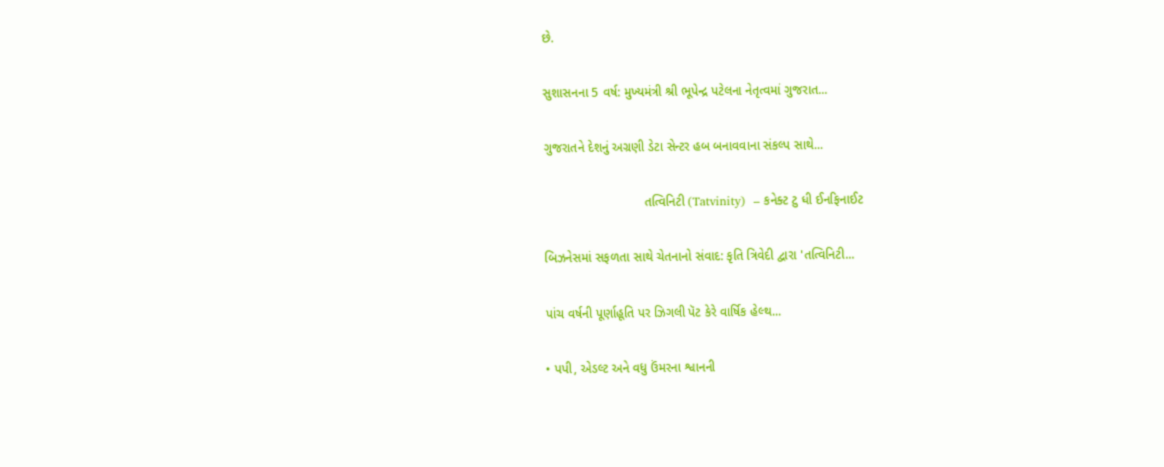છે.

સુશાસનના 5 વર્ષ: મુખ્યમંત્રી શ્રી ભૂપેન્દ્ર પટેલના નેતૃત્વમાં ગુજરાત...

ગુજરાતને દેશનું અગ્રણી ડેટા સેન્ટર હબ બનાવવાના સંકલ્પ સાથે...

                            તત્વિનિટી (Tatvinity)  – કનેક્ટ ટુ ધી ઈનફિનાઈટ

બિઝનેસમાં સફળતા સાથે ચેતનાનો સંવાદ: કૃતિ ત્રિવેદી દ્વારા 'તત્વિનિટી...

પાંચ વર્ષની પૂર્ણાહૂતિ પર ઝિગલી પૅટ કેરે વાર્ષિક હેલ્થ...

• પપી, એડલ્ટ અને વધુ ઉંમરના શ્વાનની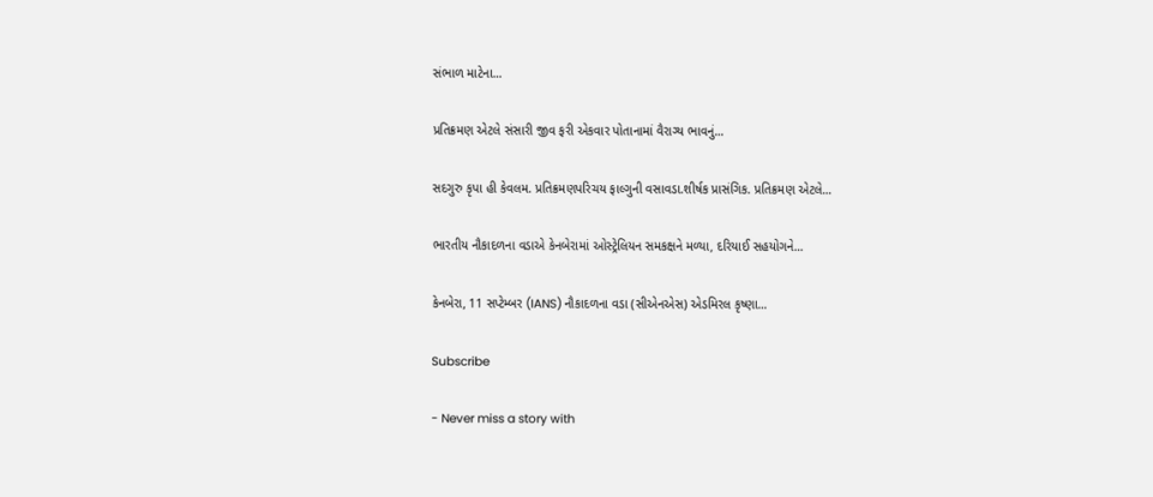સંભાળ માટેના...

પ્રતિક્રમણ એટલે સંસારી જીવ ફરી એકવાર પોતાનામાં વૈરાગ્ય ભાવનું...

સદગુરુ કૃપા હી કેવલમ. પ્રતિક્રમણપરિચય ફાલ્ગુની વસાવડા.શીર્ષક પ્રાસંગિક. પ્રતિક્રમણ એટલે...

ભારતીય નૌકાદળના વડાએ કેનબેરામાં ઓસ્ટ્રેલિયન સમકક્ષને મળ્યા, દરિયાઈ સહયોગને...

કેનબેરા, 11 સપ્ટેમ્બર (IANS) નૌકાદળના વડા (સીએનએસ) એડમિરલ કૃષ્ણા...

Subscribe

- Never miss a story with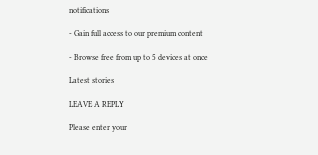notifications

- Gain full access to our premium content

- Browse free from up to 5 devices at once

Latest stories

LEAVE A REPLY

Please enter your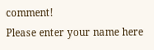comment!
Please enter your name here